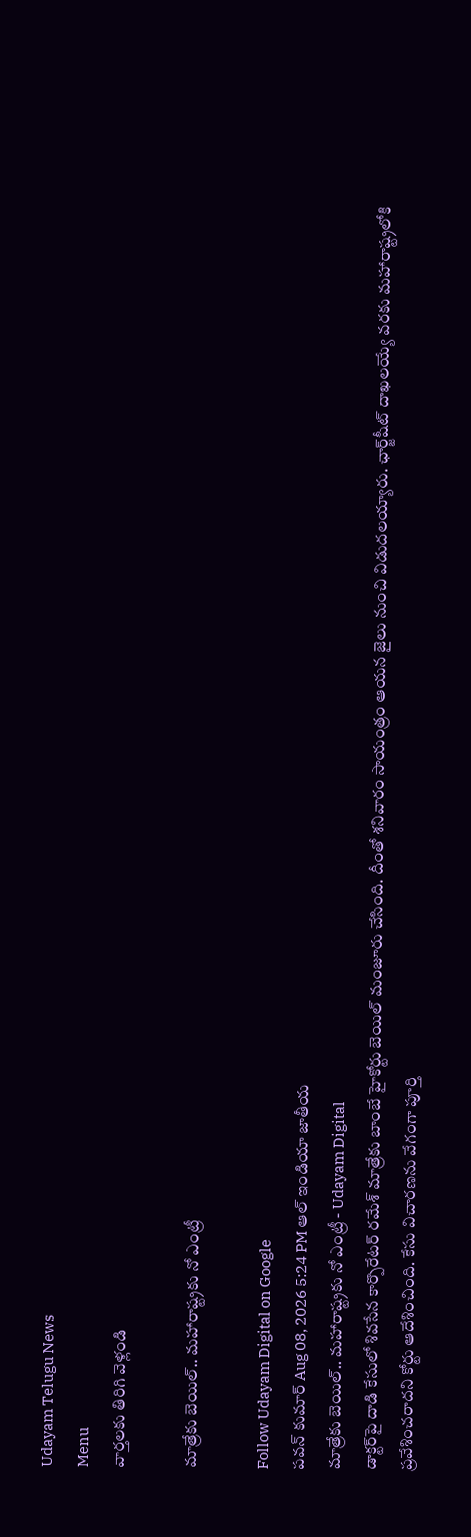Udayam Telugu News
Menu
వార్తలకు తిరిగి వెళ్లండి

మాత్రేకు బెయిల్.. మహారాష్ట్రకు నో ఎంట్రీ

Follow Udayam Digital on Google
పవన్ కుమార్ Aug 08, 2026 5:24 PM ఆల్ ఇండియా జాతీయ
మాత్రేకు బెయిల్.. మహారాష్ట్రకు నో ఎంట్రీ - Udayam Digital
డాక్టర్‌పై దాడి కేసులో శివసేన కార్పొరేటర్ రమేశ్ మాత్రేకు బాంబే హైకోర్టు బెయిల్ మంజూరు చేసింది. దీంతో శనివారం సాయంత్రం ఆయన జైలు నుంచి విడుదలయ్యారు. ఛార్జ్‌షీట్ దాఖలయ్యే వరకు మహారాష్ట్రలోకి ప్రవేశించరాదని కోర్టు ఆదేశించింది. కేసు విచారణను వేగంగా పూర్తి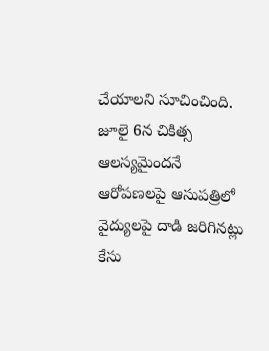చేయాలని సూచించింది. జూలై 6న చికిత్స ఆలస్యమైందనే ఆరోపణలపై ఆసుపత్రిలో వైద్యులపై దాడి జరిగినట్లు కేసు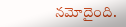నమోదైంది.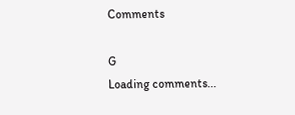Comments

G
Loading comments...